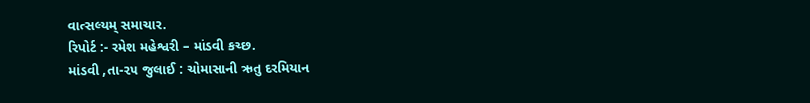વાત્સલ્યમ્ સમાચાર.
રિપોર્ટ :- રમેશ મહેશ્વરી – માંડવી કચ્છ.
માંડવી ,તા-૨૫ જુલાઈ : ચોમાસાની ઋતુ દરમિયાન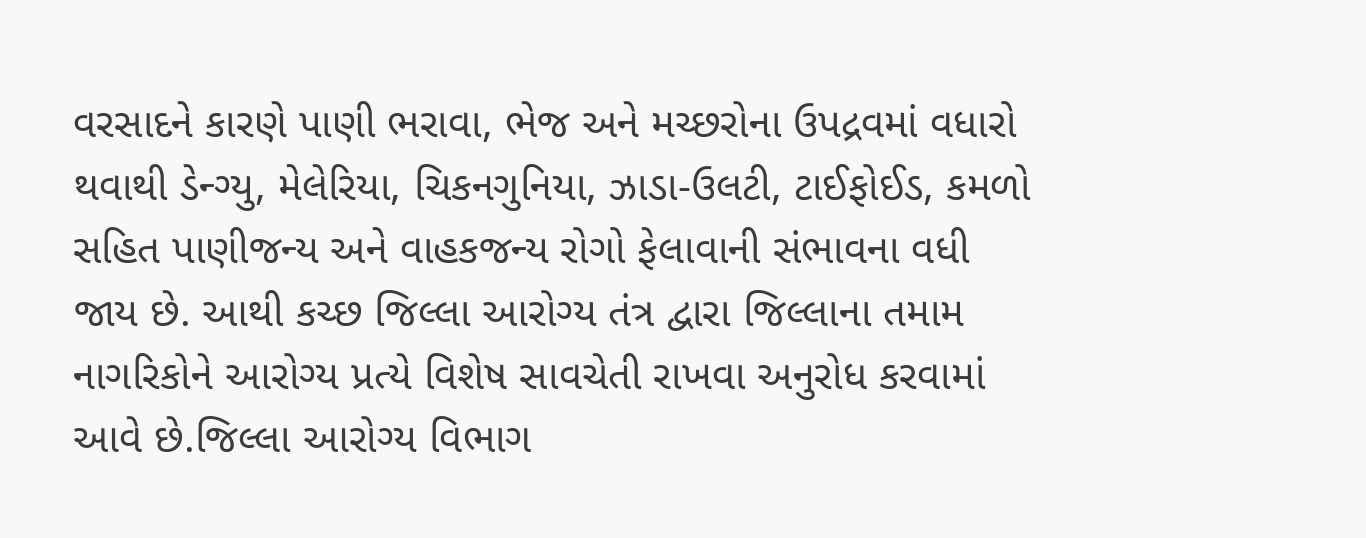વરસાદને કારણે પાણી ભરાવા, ભેજ અને મચ્છરોના ઉપદ્રવમાં વધારો થવાથી ડેન્ગ્યુ, મેલેરિયા, ચિકનગુનિયા, ઝાડા-ઉલટી, ટાઈફોઈડ, કમળો સહિત પાણીજન્ય અને વાહકજન્ય રોગો ફેલાવાની સંભાવના વધી જાય છે. આથી કચ્છ જિલ્લા આરોગ્ય તંત્ર દ્વારા જિલ્લાના તમામ નાગરિકોને આરોગ્ય પ્રત્યે વિશેષ સાવચેતી રાખવા અનુરોધ કરવામાં આવે છે.જિલ્લા આરોગ્ય વિભાગ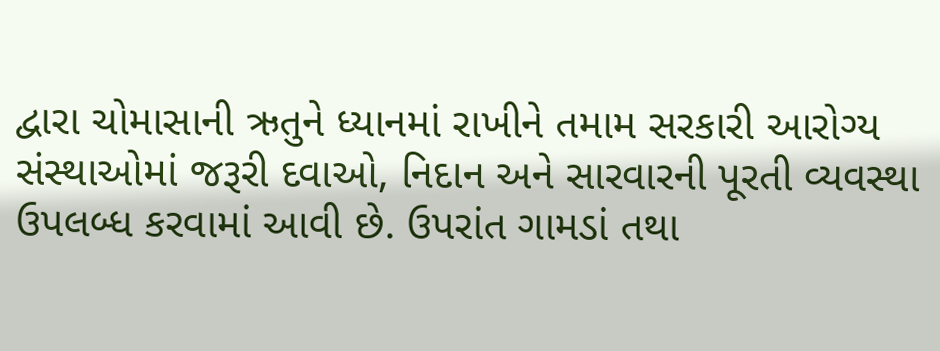દ્વારા ચોમાસાની ઋતુને ધ્યાનમાં રાખીને તમામ સરકારી આરોગ્ય સંસ્થાઓમાં જરૂરી દવાઓ, નિદાન અને સારવારની પૂરતી વ્યવસ્થા ઉપલબ્ધ કરવામાં આવી છે. ઉપરાંત ગામડાં તથા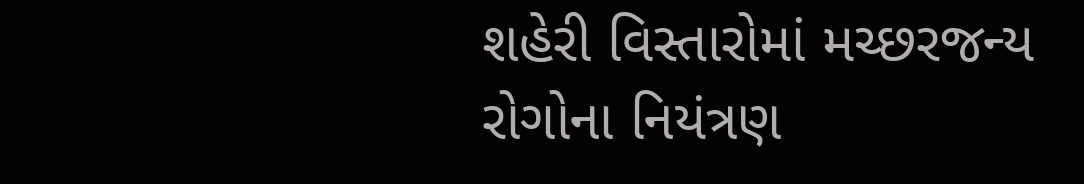શહેરી વિસ્તારોમાં મચ્છરજન્ય રોગોના નિયંત્રણ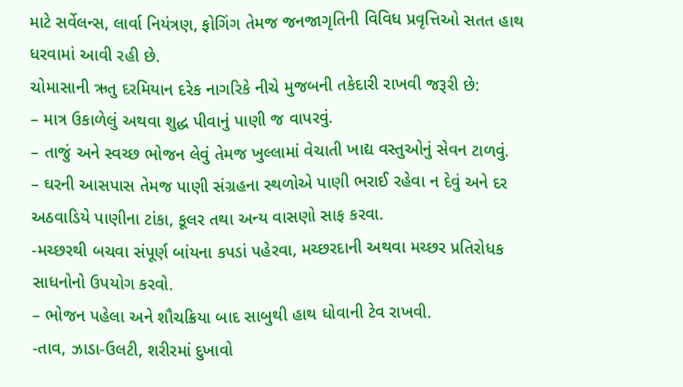માટે સર્વેલન્સ, લાર્વા નિયંત્રણ, ફોગિંગ તેમજ જનજાગૃતિની વિવિધ પ્રવૃત્તિઓ સતત હાથ ધરવામાં આવી રહી છે.
ચોમાસાની ઋતુ દરમિયાન દરેક નાગરિકે નીચે મુજબની તકેદારી રાખવી જરૂરી છે:
– માત્ર ઉકાળેલું અથવા શુદ્ધ પીવાનું પાણી જ વાપરવું.
– તાજું અને સ્વચ્છ ભોજન લેવું તેમજ ખુલ્લામાં વેચાતી ખાદ્ય વસ્તુઓનું સેવન ટાળવું.
– ઘરની આસપાસ તેમજ પાણી સંગ્રહના સ્થળોએ પાણી ભરાઈ રહેવા ન દેવું અને દર અઠવાડિયે પાણીના ટાંકા, કૂલર તથા અન્ય વાસણો સાફ કરવા.
-મચ્છરથી બચવા સંપૂર્ણ બાંયના કપડાં પહેરવા, મચ્છરદાની અથવા મચ્છર પ્રતિરોધક સાધનોનો ઉપયોગ કરવો.
– ભોજન પહેલા અને શૌચક્રિયા બાદ સાબુથી હાથ ધોવાની ટેવ રાખવી.
-તાવ, ઝાડા-ઉલટી, શરીરમાં દુખાવો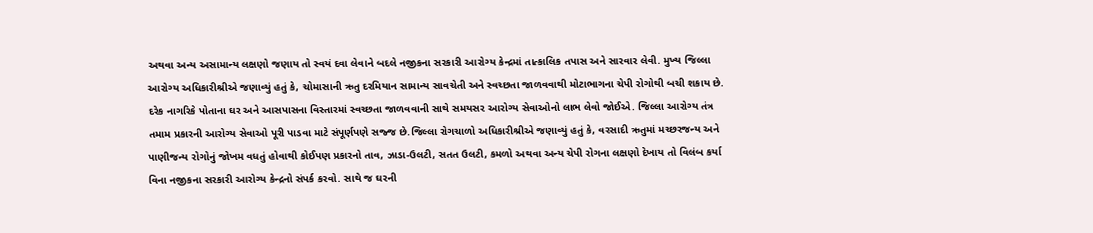અથવા અન્ય અસામાન્ય લક્ષણો જણાય તો સ્વયં દવા લેવાને બદલે નજીકના સરકારી આરોગ્ય કેન્દ્રમાં તાત્કાલિક તપાસ અને સારવાર લેવી. મુખ્ય જિલ્લા આરોગ્ય અધિકારીશ્રીએ જણાવ્યું હતું કે, ચોમાસાની ઋતુ દરમિયાન સામાન્ય સાવચેતી અને સ્વચ્છતા જાળવવાથી મોટાભાગના ચેપી રોગોથી બચી શકાય છે. દરેક નાગરિકે પોતાના ઘર અને આસપાસના વિસ્તારમાં સ્વચ્છતા જાળવવાની સાથે સમયસર આરોગ્ય સેવાઓનો લાભ લેવો જોઈએ. જિલ્લા આરોગ્ય તંત્ર તમામ પ્રકારની આરોગ્ય સેવાઓ પૂરી પાડવા માટે સંપૂર્ણપણે સજ્જ છે.જિલ્લા રોગચાળો અધિકારીશ્રીએ જણાવ્યું હતું કે, વરસાદી ઋતુમાં મચ્છરજન્ય અને પાણીજન્ય રોગોનું જોખમ વધતું હોવાથી કોઈપણ પ્રકારનો તાવ, ઝાડા-ઉલટી, સતત ઉલટી, કમળો અથવા અન્ય ચેપી રોગના લક્ષણો દેખાય તો વિલંબ કર્યા વિના નજીકના સરકારી આરોગ્ય કેન્દ્રનો સંપર્ક કરવો. સાથે જ ઘરની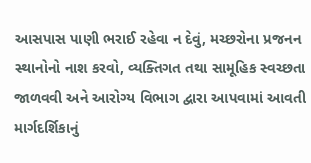આસપાસ પાણી ભરાઈ રહેવા ન દેવું, મચ્છરોના પ્રજનન સ્થાનોનો નાશ કરવો, વ્યક્તિગત તથા સામૂહિક સ્વચ્છતા જાળવવી અને આરોગ્ય વિભાગ દ્વારા આપવામાં આવતી માર્ગદર્શિકાનું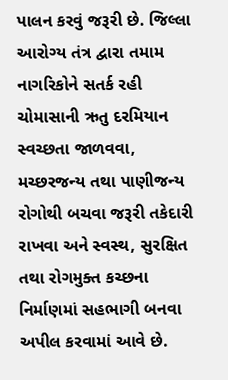પાલન કરવું જરૂરી છે. જિલ્લા આરોગ્ય તંત્ર દ્વારા તમામ નાગરિકોને સતર્ક રહી ચોમાસાની ઋતુ દરમિયાન સ્વચ્છતા જાળવવા, મચ્છરજન્ય તથા પાણીજન્ય રોગોથી બચવા જરૂરી તકેદારી રાખવા અને સ્વસ્થ, સુરક્ષિત તથા રોગમુક્ત કચ્છના નિર્માણમાં સહભાગી બનવા અપીલ કરવામાં આવે છે.